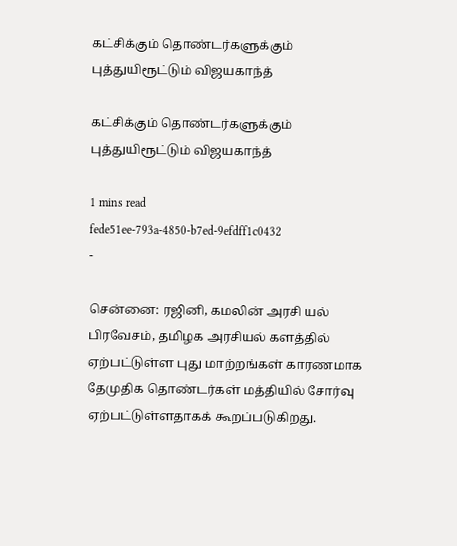கட்சிக்கும் தொண்டர்களுக்கும் புத்துயிரூட்டும் விஜயகாந்த்

கட்சிக்கும் தொண்டர்களுக்கும் புத்துயிரூட்டும் விஜயகாந்த்

1 mins read
fede51ee-793a-4850-b7ed-9efdff1c0432
-

சென்னை: ரஜினி, கமலின் அரசி யல் பிரவேசம், தமிழக அரசியல் களத்தில் ஏற்பட்டுள்ள புது மாற்றங்கள் காரணமாக தேமுதிக தொண்டர்கள் மத்தியில் சோர்வு ஏற்பட்டுள்ளதாகக் கூறப்படுகிறது.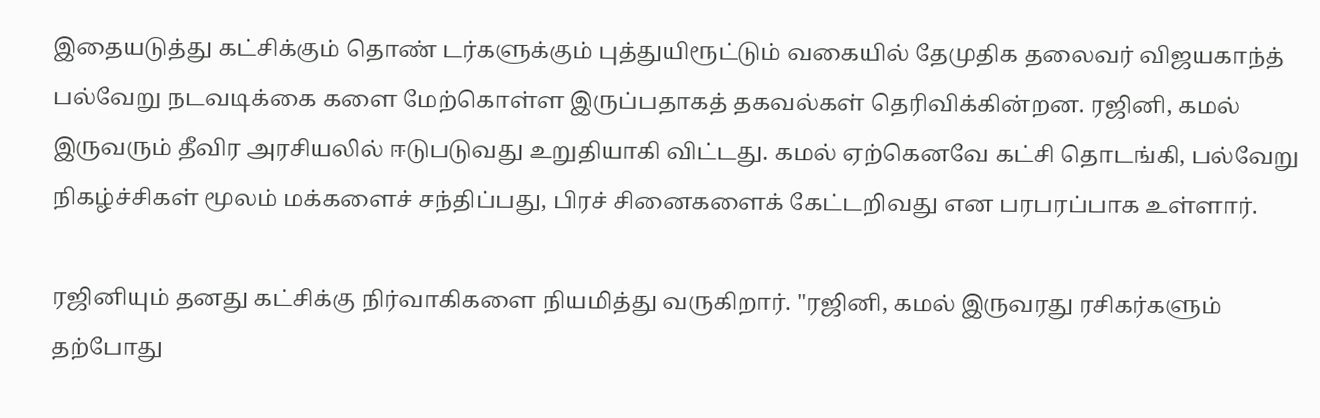இதையடுத்து கட்சிக்கும் தொண் டர்களுக்கும் புத்துயிரூட்டும் வகையில் தேமுதிக தலைவர் விஜயகாந்த் பல்வேறு நடவடிக்கை களை மேற்கொள்ள இருப்பதாகத் தகவல்கள் தெரிவிக்கின்றன. ரஜினி, கமல் இருவரும் தீவிர அரசியலில் ஈடுபடுவது உறுதியாகி விட்டது. கமல் ஏற்கெனவே கட்சி தொடங்கி, பல்வேறு நிகழ்ச்சிகள் மூலம் மக்களைச் சந்திப்பது, பிரச் சினைகளைக் கேட்டறிவது என பரபரப்பாக உள்ளார்.

ரஜினியும் தனது கட்சிக்கு நிர்வாகிகளை நியமித்து வருகிறார். "ரஜினி, கமல் இருவரது ரசிகர்களும் தற்போது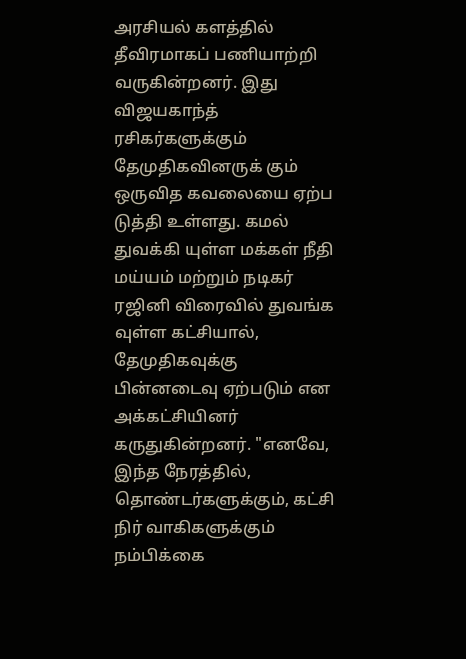அரசியல் களத்தில் தீவிரமாகப் பணியாற்றி வருகின்றனர். இது விஜயகாந்த் ரசிகர்களுக்கும் தேமுதிகவினருக் கும் ஒருவித கவலையை ஏற்ப டுத்தி உள்ளது. கமல் துவக்கி யுள்ள மக்கள் நீதி மய்யம் மற்றும் நடிகர் ரஜினி விரைவில் துவங்க வுள்ள கட்சியால், தேமுதிகவுக்கு பின்னடைவு ஏற்படும் என அக்கட்சியினர் கருதுகின்றனர். "எனவே, இந்த நேரத்தில், தொண்டர்களுக்கும், கட்சி நிர் வாகிகளுக்கும் நம்பிக்கை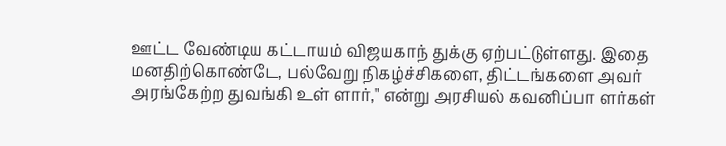ஊட்ட வேண்டிய கட்டாயம் விஜயகாந் துக்கு ஏற்பட்டுள்ளது. இதை மனதிற்கொண்டே, பல்வேறு நிகழ்ச்சிகளை, திட்டங்களை அவர் அரங்கேற்ற துவங்கி உள் ளார்," என்று அரசியல் கவனிப்பா ளர்கள்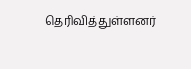தெரிவித்துள்ளனர்